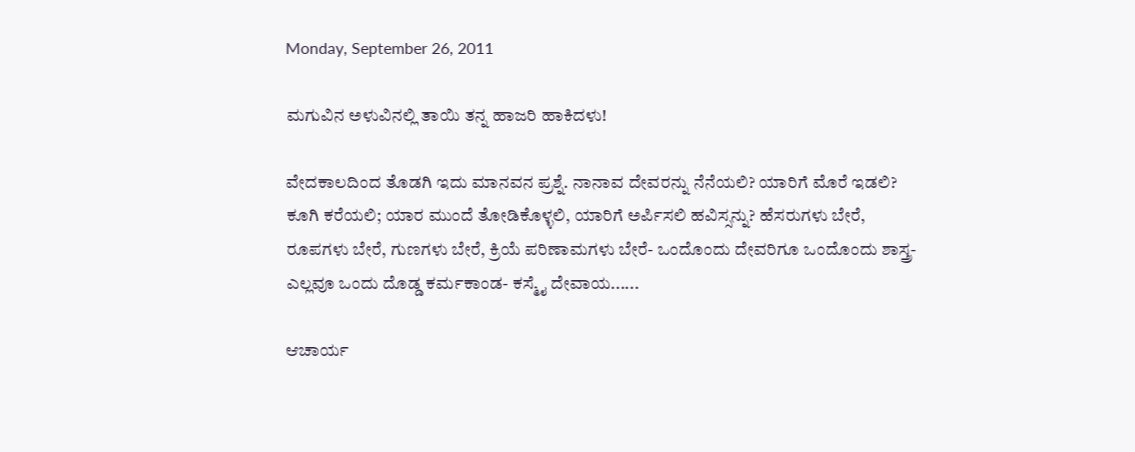Monday, September 26, 2011

ಮಗುವಿನ ಅಳುವಿನಲ್ಲಿ ತಾಯಿ ತನ್ನ ಹಾಜರಿ ಹಾಕಿದಳು!

ವೇದಕಾಲದಿಂದ ತೊಡಗಿ ಇದು ಮಾನವನ ಪ್ರಶ್ನೆ. ನಾನಾವ ದೇವರನ್ನು ನೆನೆಯಲಿ? ಯಾರಿಗೆ ಮೊರೆ ಇಡಲಿ? ಕೂಗಿ ಕರೆಯಲಿ; ಯಾರ ಮುಂದೆ ತೋಡಿಕೊಳ್ಳಲಿ, ಯಾರಿಗೆ ಅರ್ಪಿಸಲಿ ಹವಿಸ್ಸನ್ನು? ಹೆಸರುಗಳು ಬೇರೆ, ರೂಪಗಳು ಬೇರೆ, ಗುಣಗಳು ಬೇರೆ, ಕ್ರಿಯೆ ಪರಿಣಾಮಗಳು ಬೇರೆ- ಒಂದೊಂದು ದೇವರಿಗೂ ಒಂದೊಂದು ಶಾಸ್ತ್ರ- ಎಲ್ಲವೂ ಒಂದು ದೊಡ್ಡ ಕರ್ಮಕಾಂಡ- ಕಸ್ಮೈ ದೇವಾಯ......

ಆಚಾರ್ಯ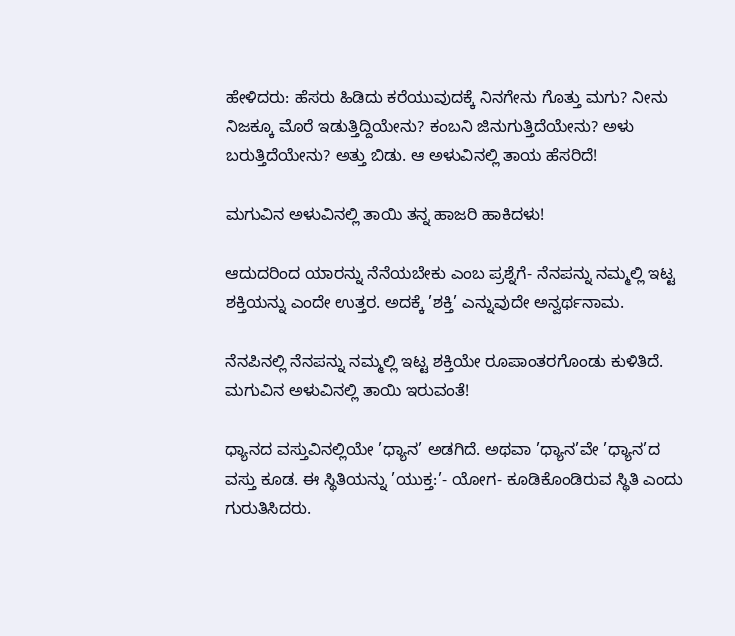ಹೇಳಿದರು: ಹೆಸರು ಹಿಡಿದು ಕರೆಯುವುದಕ್ಕೆ ನಿನಗೇನು ಗೊತ್ತು ಮಗು? ನೀನು ನಿಜಕ್ಕೂ ಮೊರೆ ಇಡುತ್ತಿದ್ದಿಯೇನು? ಕಂಬನಿ ಜಿನುಗುತ್ತಿದೆಯೇನು? ಅಳು ಬರುತ್ತಿದೆಯೇನು? ಅತ್ತು ಬಿಡು. ಆ ಅಳುವಿನಲ್ಲಿ ತಾಯ ಹೆಸರಿದೆ!

ಮಗುವಿನ ಅಳುವಿನಲ್ಲಿ ತಾಯಿ ತನ್ನ ಹಾಜರಿ ಹಾಕಿದಳು!

ಆದುದರಿಂದ ಯಾರನ್ನು ನೆನೆಯಬೇಕು ಎಂಬ ಪ್ರಶ್ನೆಗೆ- ನೆನಪನ್ನು ನಮ್ಮಲ್ಲಿ ಇಟ್ಟ ಶಕ್ತಿಯನ್ನು ಎಂದೇ ಉತ್ತರ. ಅದಕ್ಕೆ ’ಶಕ್ತಿ’ ಎನ್ನುವುದೇ ಅನ್ವರ್ಥನಾಮ.

ನೆನಪಿನಲ್ಲಿ ನೆನಪನ್ನು ನಮ್ಮಲ್ಲಿ ಇಟ್ಟ ಶಕ್ತಿಯೇ ರೂಪಾಂತರಗೊಂಡು ಕುಳಿತಿದೆ. ಮಗುವಿನ ಅಳುವಿನಲ್ಲಿ ತಾಯಿ ಇರುವಂತೆ!

ಧ್ಯಾನದ ವಸ್ತುವಿನಲ್ಲಿಯೇ ’ಧ್ಯಾನ’ ಅಡಗಿದೆ. ಅಥವಾ ’ಧ್ಯಾನ’ವೇ ’ಧ್ಯಾನ’ದ ವಸ್ತು ಕೂಡ. ಈ ಸ್ಥಿತಿಯನ್ನು ’ಯುಕ್ತ:’- ಯೋಗ- ಕೂಡಿಕೊಂಡಿರುವ ಸ್ಥಿತಿ ಎಂದು ಗುರುತಿಸಿದರು.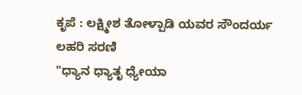ಕೃಪೆ : ಲಕ್ಷ್ಮೀಶ ತೋಳ್ಪಾಡಿ ಯವರ ಸೌಂದರ್ಯ ಲಹರಿ ಸರಣಿ
"ಧ್ಯಾನ ಧ್ಯಾತೃ ಧ್ಯೇಯಾ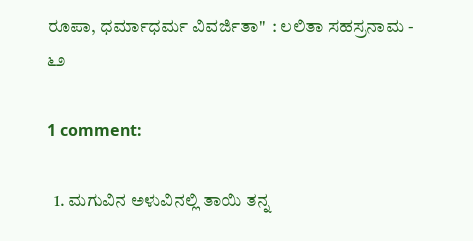ರೂಪಾ, ಧರ್ಮಾಧರ್ಮ ವಿವರ್ಜಿತಾ"  : ಲಲಿತಾ ಸಹಸ್ರನಾಮ - ೬೨

1 comment:

  1. ಮಗುವಿನ ಅಳುವಿನಲ್ಲಿ ತಾಯಿ ತನ್ನ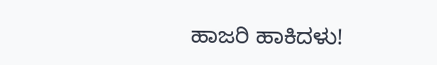ಹಾಜರಿ ಹಾಕಿದಳು!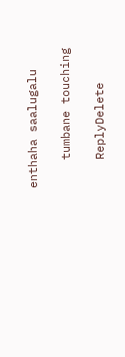enthaha saalugalu

    tumbane touching

    ReplyDelete